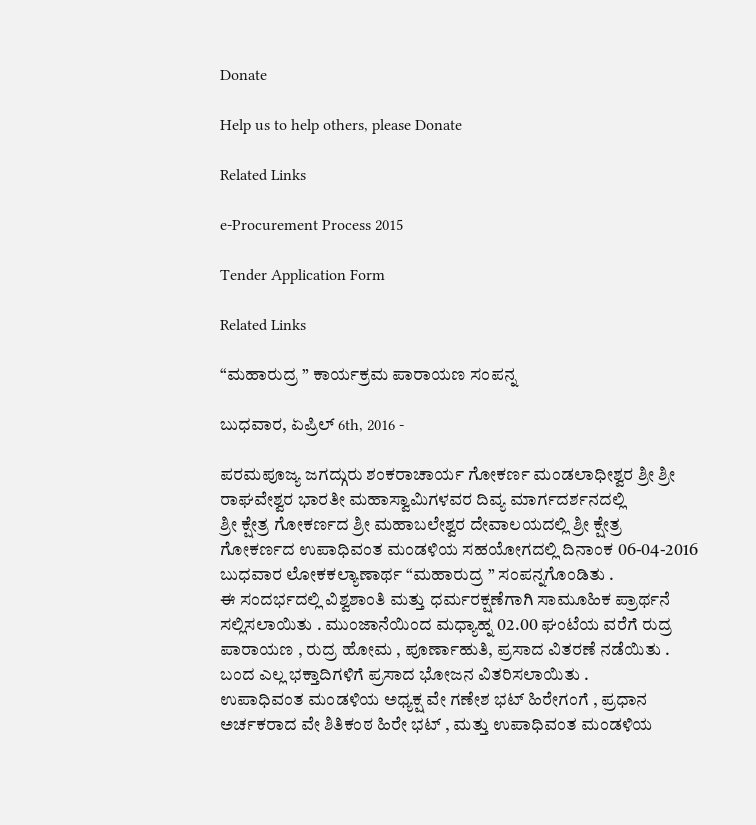Donate

Help us to help others, please Donate

Related Links

e-Procurement Process 2015

Tender Application Form

Related Links

“ಮಹಾರುದ್ರ ” ಕಾರ್ಯಕ್ರಮ ಪಾರಾಯಣ ಸಂಪನ್ನ

ಬುಧವಾರ, ಏಪ್ರಿಲ್ 6th, 2016 -

ಪರಮಪೂಜ್ಯ ಜಗದ್ಗುರು ಶಂಕರಾಚಾರ್ಯ ಗೋಕರ್ಣ ಮಂಡಲಾಧೀಶ್ವರ ಶ್ರೀ ಶ್ರೀ ರಾಘವೇಶ್ವರ ಭಾರತೀ ಮಹಾಸ್ವಾಮಿಗಳವರ ದಿವ್ಯ ಮಾರ್ಗದರ್ಶನದಲ್ಲಿ
ಶ್ರೀ ಕ್ಷೇತ್ರ ಗೋಕರ್ಣದ ಶ್ರೀ ಮಹಾಬಲೇಶ್ವರ ದೇವಾಲಯದಲ್ಲಿ ಶ್ರೀ ಕ್ಷೇತ್ರ ಗೋಕರ್ಣದ ಉಪಾಧಿವಂತ ಮಂಡಳಿಯ ಸಹಯೋಗದಲ್ಲಿ ದಿನಾಂಕ 06-04-2016 ಬುಧವಾರ ಲೋಕಕಲ್ಯಾಣಾರ್ಥ “ಮಹಾರುದ್ರ ” ಸಂಪನ್ನಗೊಂಡಿತು .
ಈ ಸಂದರ್ಭದಲ್ಲಿ ವಿಶ್ವಶಾಂತಿ ಮತ್ತು ಧರ್ಮರಕ್ಷಣೆಗಾಗಿ ಸಾಮೂಹಿಕ ಪ್ರಾರ್ಥನೆ ಸಲ್ಲಿಸಲಾಯಿತು . ಮುಂಜಾನೆಯಿಂದ ಮಧ್ಯಾಹ್ನ 02.00 ಘಂಟೆಯ ವರೆಗೆ ರುದ್ರ ಪಾರಾಯಣ , ರುದ್ರ ಹೋಮ , ಪೂರ್ಣಾಹುತಿ, ಪ್ರಸಾದ ವಿತರಣೆ ನಡೆಯಿತು . ಬಂದ ಎಲ್ಲ ಭಕ್ತಾದಿಗಳಿಗೆ ಪ್ರಸಾದ ಭೋಜನ ವಿತರಿಸಲಾಯಿತು .
ಉಪಾಧಿವಂತ ಮಂಡಳಿಯ ಅಧ್ಯಕ್ಷ ವೇ ಗಣೇಶ ಭಟ್ ಹಿರೇಗಂಗೆ , ಪ್ರಧಾನ ಅರ್ಚಕರಾದ ವೇ ಶಿತಿಕಂಠ ಹಿರೇ ಭಟ್ , ಮತ್ತು ಉಪಾಧಿವಂತ ಮಂಡಳಿಯ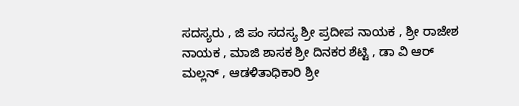ಸದಸ್ಯರು , ಜಿ ಪಂ ಸದಸ್ಯ ಶ್ರೀ ಪ್ರದೀಪ ನಾಯಕ , ಶ್ರೀ ರಾಜೇಶ ನಾಯಕ , ಮಾಜಿ ಶಾಸಕ ಶ್ರೀ ದಿನಕರ ಶೆಟ್ಟಿ , ಡಾ ವಿ ಆರ್ ಮಲ್ಲನ್ , ಆಡಳಿತಾಧಿಕಾರಿ ಶ್ರೀ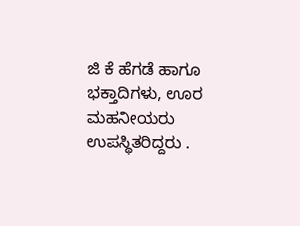ಜಿ ಕೆ ಹೆಗಡೆ ಹಾಗೂ ಭಕ್ತಾದಿಗಳು, ಊರ ಮಹನೀಯರು ಉಪಸ್ಥಿತರಿದ್ದರು .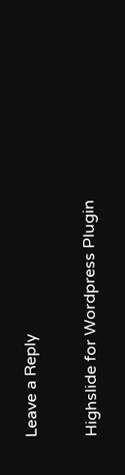Leave a Reply

Highslide for Wordpress Plugin